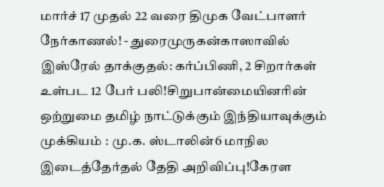மார்ச் 17 முதல் 22 வரை திமுக வேட்பாளர் நேர்காணல்! - துரைமுருகன்காஸாவில் இஸ்ரேல் தாக்குதல்: கர்ப்பிணி, 2 சிறார்கள் உள்பட 12 பேர் பலி!சிறுபான்மையினரின் ஒற்றுமை தமிழ் நாட்டுக்கும் இந்தியாவுக்கும் முக்கியம் : மு.க. ஸ்டாலின்6 மாநில இடைத்தேர்தல் தேதி அறிவிப்பு!கேரள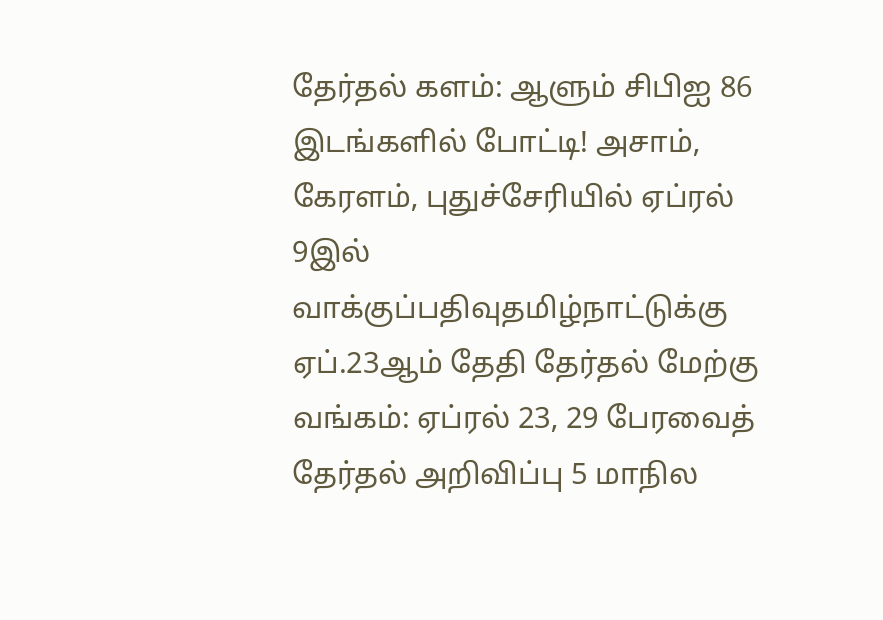தேர்தல் களம்: ஆளும் சிபிஐ 86 இடங்களில் போட்டி! அசாம், கேரளம், புதுச்சேரியில் ஏப்ரல் 9இல் வாக்குப்பதிவுதமிழ்நாட்டுக்கு ஏப்.23ஆம் தேதி தேர்தல் மேற்கு வங்கம்: ஏப்ரல் 23, 29 பேரவைத் தேர்தல் அறிவிப்பு 5 மாநில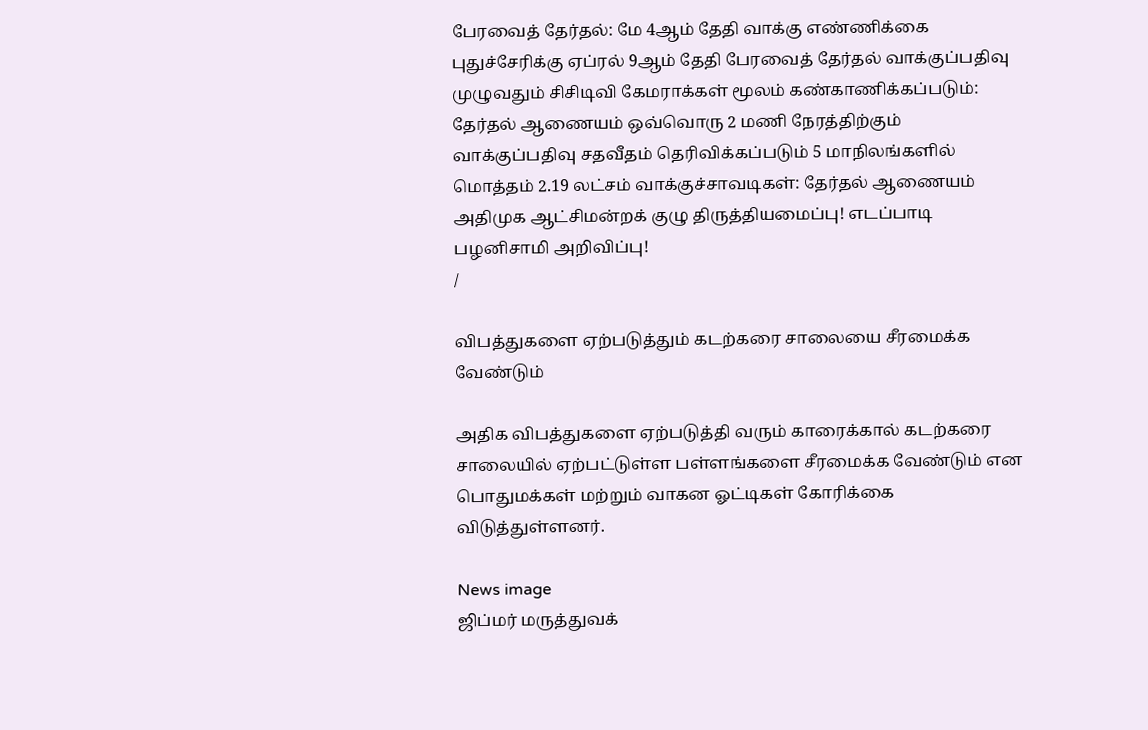பேரவைத் தேர்தல்: மே 4ஆம் தேதி வாக்கு எண்ணிக்கை புதுச்சேரிக்கு ஏப்ரல் 9ஆம் தேதி பேரவைத் தேர்தல் வாக்குப்பதிவு முழுவதும் சிசிடிவி கேமராக்கள் மூலம் கண்காணிக்கப்படும்: தேர்தல் ஆணையம் ஒவ்வொரு 2 மணி நேரத்திற்கும் வாக்குப்பதிவு சதவீதம் தெரிவிக்கப்படும் 5 மாநிலங்களில் மொத்தம் 2.19 லட்சம் வாக்குச்சாவடிகள்: தேர்தல் ஆணையம் அதிமுக ஆட்சிமன்றக் குழு திருத்தியமைப்பு! எடப்பாடி பழனிசாமி அறிவிப்பு!
/

விபத்துகளை ஏற்படுத்தும் கடற்கரை சாலையை சீரமைக்க வேண்டும்

அதிக விபத்துகளை ஏற்படுத்தி வரும் காரைக்கால் கடற்கரை சாலையில் ஏற்பட்டுள்ள பள்ளங்களை சீரமைக்க வேண்டும் என பொதுமக்கள் மற்றும் வாகன ஓட்டிகள் கோரிக்கை விடுத்துள்ளனர்.

News image
ஜிப்மர் மருத்துவக்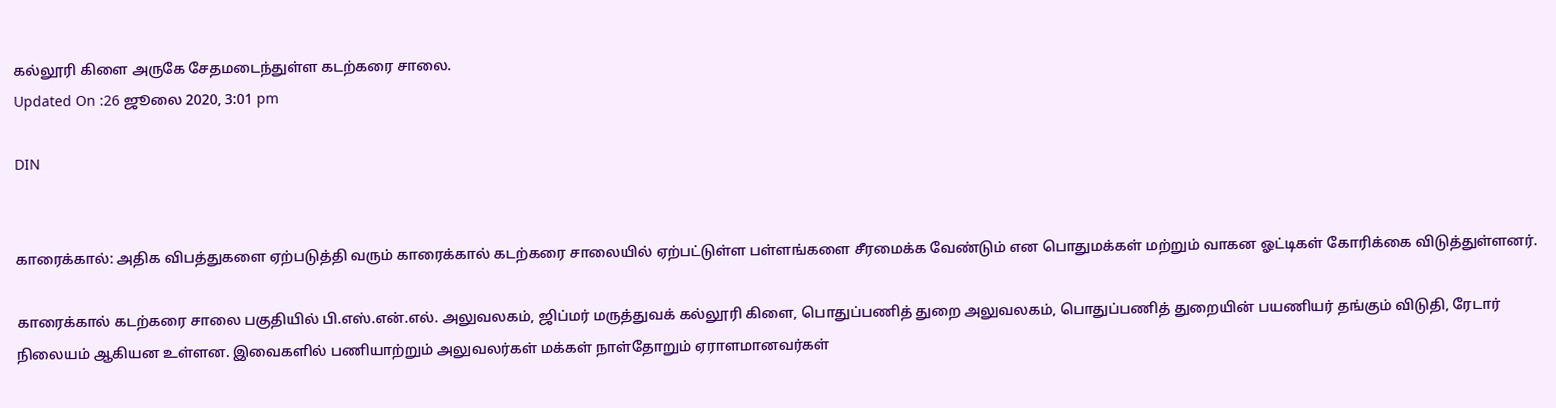கல்லூரி கிளை அருகே சேதமடைந்துள்ள கடற்கரை சாலை.
Updated On :26 ஜூலை 2020, 3:01 pm

DIN


காரைக்கால்: அதிக விபத்துகளை ஏற்படுத்தி வரும் காரைக்கால் கடற்கரை சாலையில் ஏற்பட்டுள்ள பள்ளங்களை சீரமைக்க வேண்டும் என பொதுமக்கள் மற்றும் வாகன ஓட்டிகள் கோரிக்கை விடுத்துள்ளனர்.

காரைக்கால் கடற்கரை சாலை பகுதியில் பி.எஸ்.என்.எல். அலுவலகம், ஜிப்மர் மருத்துவக் கல்லூரி கிளை, பொதுப்பணித் துறை அலுவலகம், பொதுப்பணித் துறையின் பயணியர் தங்கும் விடுதி, ரேடார் நிலையம் ஆகியன உள்ளன. இவைகளில் பணியாற்றும் அலுவலர்கள் மக்கள் நாள்தோறும் ஏராளமானவர்கள்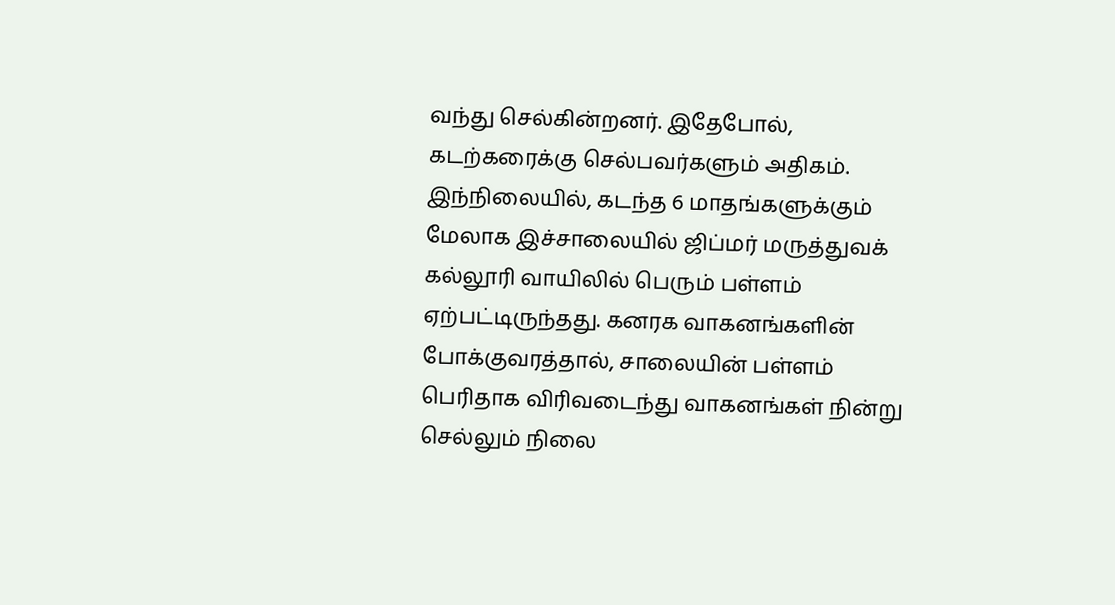வந்து செல்கின்றனர். இதேபோல், கடற்கரைக்கு செல்பவர்களும் அதிகம். இந்நிலையில், கடந்த 6 மாதங்களுக்கும் மேலாக இச்சாலையில் ஜிப்மர் மருத்துவக் கல்லூரி வாயிலில் பெரும் பள்ளம் ஏற்பட்டிருந்தது. கனரக வாகனங்களின் போக்குவரத்தால், சாலையின் பள்ளம் பெரிதாக விரிவடைந்து வாகனங்கள் நின்று செல்லும் நிலை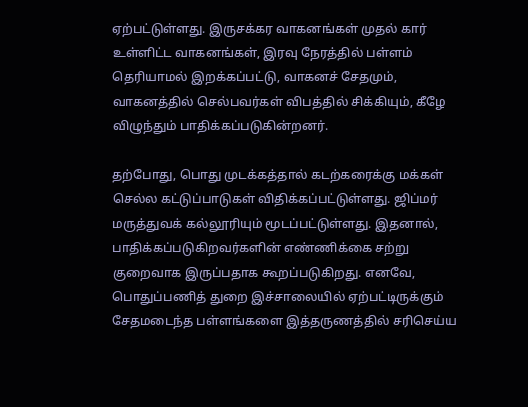ஏற்பட்டுள்ளது. இருசக்கர வாகனங்கள் முதல் கார் உள்ளிட்ட வாகனங்கள், இரவு நேரத்தில் பள்ளம் தெரியாமல் இறக்கப்பட்டு, வாகனச் சேதமும், வாகனத்தில் செல்பவர்கள் விபத்தில் சிக்கியும், கீழே விழுந்தும் பாதிக்கப்படுகின்றனர்.

தற்போது, பொது முடக்கத்தால் கடற்கரைக்கு மக்கள் செல்ல கட்டுப்பாடுகள் விதிக்கப்பட்டுள்ளது. ஜிப்மர் மருத்துவக் கல்லூரியும் மூடப்பட்டுள்ளது. இதனால், பாதிக்கப்படுகிறவர்களின் எண்ணிக்கை சற்று குறைவாக இருப்பதாக கூறப்படுகிறது. எனவே, பொதுப்பணித் துறை இச்சாலையில் ஏற்பட்டிருக்கும் சேதமடைந்த பள்ளங்களை இத்தருணத்தில் சரிசெய்ய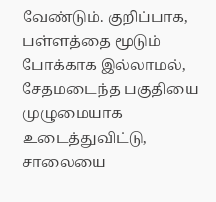வேண்டும். குறிப்பாக, பள்ளத்தை மூடும் போக்காக இல்லாமல், சேதமடைந்த பகுதியை முழுமையாக உடைத்துவிட்டு, சாலையை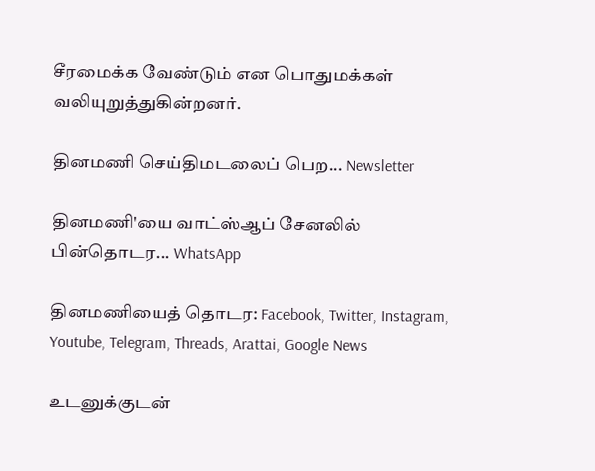சீரமைக்க வேண்டும் என பொதுமக்கள் வலியுறுத்துகின்றனர்.

தினமணி செய்திமடலைப் பெற... Newsletter

தினமணி'யை வாட்ஸ்ஆப் சேனலில் பின்தொடர... WhatsApp

தினமணியைத் தொடர: Facebook, Twitter, Instagram, Youtube, Telegram, Threads, Arattai, Google News

உடனுக்குடன்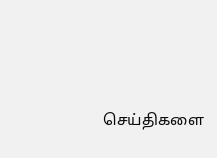செய்திகளை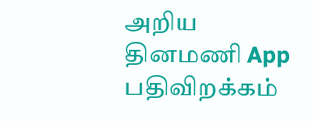அறிய தினமணி App பதிவிறக்கம்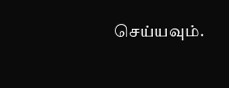செய்யவும்.